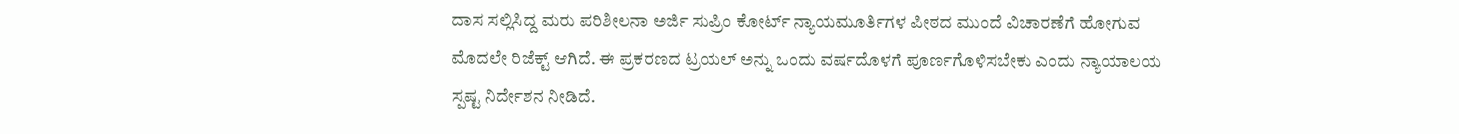ದಾಸ ಸಲ್ಲಿಸಿದ್ದ ಮರು ಪರಿಶೀಲನಾ ಅರ್ಜಿ ಸುಪ್ರಿಂ ಕೋರ್ಟ್ ನ್ಯಾಯಮೂರ್ತಿಗಳ ಪೀಠದ ಮುಂದೆ ವಿಚಾರಣೆಗೆ ಹೋಗುವ ಮೊದಲೇ ರಿಜೆಕ್ಟ್ ಆಗಿದೆ. ಈ ಪ್ರಕರಣದ ಟ್ರಯಲ್ ಅನ್ನು ಒಂದು ವರ್ಷದೊಳಗೆ ಪೂರ್ಣಗೊಳಿಸಬೇಕು ಎಂದು ನ್ಯಾಯಾಲಯ ಸ್ಪಷ್ಟ ನಿರ್ದೇಶನ ನೀಡಿದೆ.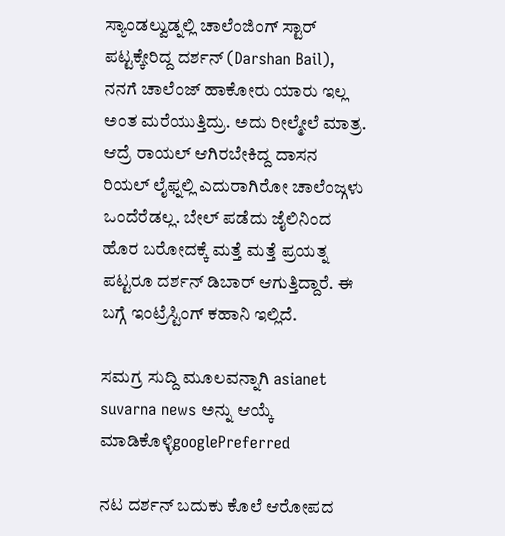ಸ್ಯಾಂಡಲ್ವುಡ್ನಲ್ಲಿ ಚಾಲೆಂಜಿಂಗ್ ಸ್ಟಾರ್ ಪಟ್ಟಕ್ಕೇರಿದ್ದ ದರ್ಶನ್ (Darshan Bail), ನನಗೆ ಚಾಲೆಂಜ್ ಹಾಕೋರು ಯಾರು ಇಲ್ಲ ಅಂತ ಮರೆಯುತ್ತಿದ್ರು. ಅದು ರೀಲ್ಮೇಲೆ ಮಾತ್ರ. ಆದ್ರೆ ರಾಯಲ್ ಆಗಿರಬೇಕಿದ್ದ ದಾಸನ ರಿಯಲ್ ಲೈಫ್ನಲ್ಲಿ ಎದುರಾಗಿರೋ ಚಾಲೆಂಜ್ಗಳು ಒಂದೆರೆಡಲ್ಲ. ಬೇಲ್ ಪಡೆದು ಜೈಲಿನಿಂದ ಹೊರ ಬರೋದಕ್ಕೆ ಮತ್ತೆ ಮತ್ತೆ ಪ್ರಯತ್ನ ಪಟ್ಟರೂ ದರ್ಶನ್ ಡಿಬಾರ್ ಆಗುತ್ತಿದ್ದಾರೆ. ಈ ಬಗ್ಗೆ ಇಂಟ್ರೆಸ್ಟಿಂಗ್ ಕಹಾನಿ ಇಲ್ಲಿದೆ.

ಸಮಗ್ರ ಸುದ್ದಿ ಮೂಲವನ್ನಾಗಿ asianet suvarna news ಅನ್ನು ಆಯ್ಕೆ ಮಾಡಿಕೊಳ್ಳಿgooglePreferred

ನಟ ದರ್ಶನ್ ಬದುಕು ಕೊಲೆ ಆರೋಪದ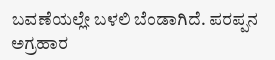ಬವಣೆಯಲ್ಲೇ ಬಳಲಿ ಬೆಂಡಾಗಿದೆ. ಪರಪ್ಪನ ಅಗ್ರಹಾರ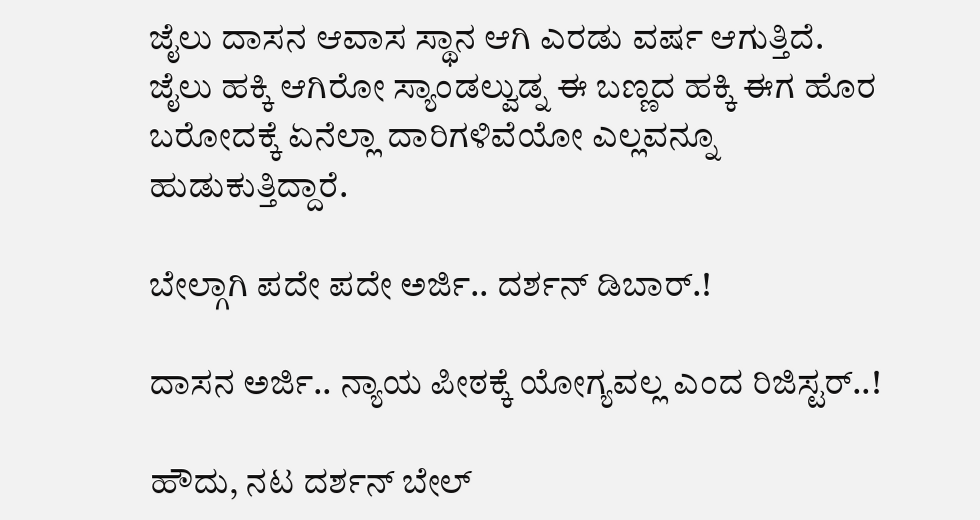ಜೈಲು ದಾಸನ ಆವಾಸ ಸ್ಥಾನ ಆಗಿ ಎರಡು ವರ್ಷ ಆಗುತ್ತಿದೆ. ಜೈಲು ಹಕ್ಕಿ ಆಗಿರೋ ಸ್ಯಾಂಡಲ್ವುಡ್ನ ಈ ಬಣ್ಣದ ಹಕ್ಕಿ ಈಗ ಹೊರ ಬರೋದಕ್ಕೆ ಏನೆಲ್ಲಾ ದಾರಿಗಳಿವೆಯೋ ಎಲ್ಲವನ್ನೂ ಹುಡುಕುತ್ತಿದ್ದಾರೆ.

ಬೇಲ್ಗಾಗಿ ಪದೇ ಪದೇ ಅರ್ಜಿ.. ದರ್ಶನ್ ಡಿಬಾರ್.!

ದಾಸನ ಅರ್ಜಿ.. ನ್ಯಾಯ ಪೀಠಕ್ಕೆ ಯೋಗ್ಯವಲ್ಲ ಎಂದ ರಿಜಿಸ್ಟರ್..!

ಹೌದು, ನಟ ದರ್ಶನ್ ಬೇಲ್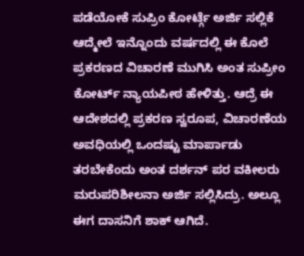ಪಡೆಯೋಕೆ ಸುಪ್ರಿಂ ಕೋರ್ಟ್ಗೆ ಅರ್ಜಿ ಸಲ್ಲಿಕೆ ಆದ್ಮೇಲೆ ಇನ್ನೊಂದು ವರ್ಷದಲ್ಲಿ ಈ ಕೊಲೆ ಪ್ರಕರಣದ ವಿಚಾರಣೆ ಮುಗಿಸಿ ಅಂತ ಸುಪ್ರೀಂ ಕೋರ್ಟ್ ನ್ಯಾಯಪೀಠ ಹೇಳಿತ್ತು. ಆದ್ರೆ ಈ ಆದೇಶದಲ್ಲಿ ಪ್ರಕರಣ ಸ್ವರೂಪ, ವಿಚಾರಣೆಯ ಅವಧಿಯಲ್ಲಿ ಒಂದಷ್ಟು ಮಾರ್ಪಾಡು ತರಬೇಕೆಂದು ಅಂತ ದರ್ಶನ್ ಪರ ವಕೀಲರು ಮರುಪರಿಶೀಲನಾ ಅರ್ಜಿ ಸಲ್ಲಿಸಿದ್ರು. ಅಲ್ಲೂ ಈಗ ದಾಸನಿಗೆ ಶಾಕ್ ಆಗಿದೆ.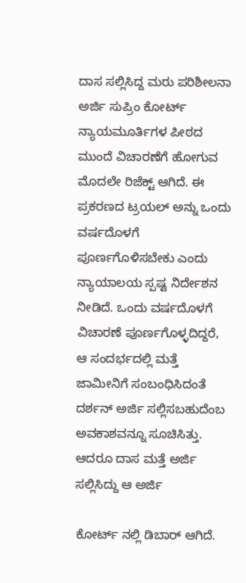ದಾಸ ಸಲ್ಲಿಸಿದ್ದ ಮರು ಪರಿಶೀಲನಾ ಅರ್ಜಿ ಸುಪ್ರಿಂ ಕೋರ್ಟ್ ನ್ಯಾಯಮೂರ್ತಿಗಳ ಪೀಠದ ಮುಂದೆ ವಿಚಾರಣೆಗೆ ಹೋಗುವ ಮೊದಲೇ ರಿಜೆಕ್ಟ್ ಆಗಿದೆ. ಈ ಪ್ರಕರಣದ ಟ್ರಯಲ್ ಅನ್ನು ಒಂದು ವರ್ಷದೊಳಗೆ ಪೂರ್ಣಗೊಳಿಸಬೇಕು ಎಂದು ನ್ಯಾಯಾಲಯ ಸ್ಪಷ್ಟ ನಿರ್ದೇಶನ ನೀಡಿದೆ. ಒಂದು ವರ್ಷದೊಳಗೆ ವಿಚಾರಣೆ ಪೂರ್ಣಗೊಳ್ಳದಿದ್ದರೆ, ಆ ಸಂದರ್ಭದಲ್ಲಿ ಮತ್ತೆ ಜಾಮೀನಿಗೆ ಸಂಬಂಧಿಸಿದಂತೆ ದರ್ಶನ್ ಅರ್ಜಿ ಸಲ್ಲಿಸಬಹುದೆಂಬ ಅವಕಾಶವನ್ನೂ ಸೂಚಿಸಿತ್ತು. ಆದರೂ ದಾಸ ಮತ್ತೆ ಅರ್ಜಿ ಸಲ್ಲಿಸಿದ್ದು ಆ ಅರ್ಜಿ

ಕೋರ್ಟ್ ನಲ್ಲಿ ಡಿಬಾರ್ ಆಗಿದೆ.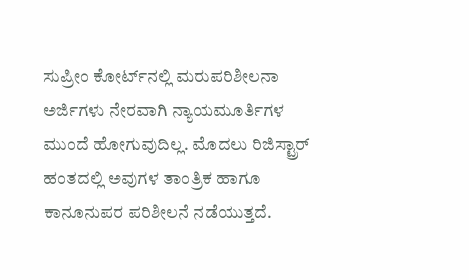ಸುಪ್ರೀಂ ಕೋರ್ಟ್‌ನಲ್ಲಿ ಮರುಪರಿಶೀಲನಾ ಅರ್ಜಿಗಳು ನೇರವಾಗಿ ನ್ಯಾಯಮೂರ್ತಿಗಳ ಮುಂದೆ ಹೋಗುವುದಿಲ್ಲ. ಮೊದಲು ರಿಜಿಸ್ಟ್ರಾರ್ ಹಂತದಲ್ಲಿ ಅವುಗಳ ತಾಂತ್ರಿಕ ಹಾಗೂ ಕಾನೂನುಪರ ಪರಿಶೀಲನೆ ನಡೆಯುತ್ತದೆ.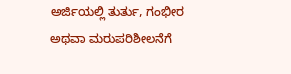ಅರ್ಜಿಯಲ್ಲಿ ತುರ್ತು, ಗಂಭೀರ ಅಥವಾ ಮರುಪರಿಶೀಲನೆಗೆ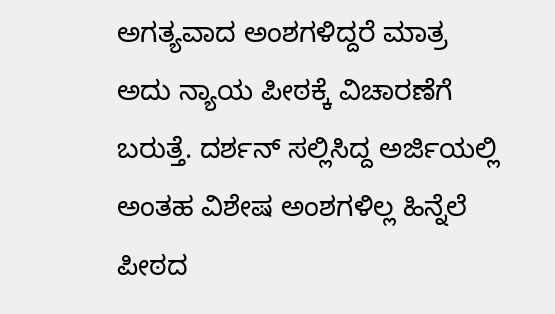ಅಗತ್ಯವಾದ ಅಂಶಗಳಿದ್ದರೆ ಮಾತ್ರ ಅದು ನ್ಯಾಯ ಪೀಠಕ್ಕೆ ವಿಚಾರಣೆಗೆ ಬರುತ್ತೆ. ದರ್ಶನ್ ಸಲ್ಲಿಸಿದ್ದ ಅರ್ಜಿಯಲ್ಲಿ ಅಂತಹ ವಿಶೇಷ ಅಂಶಗಳಿಲ್ಲ ಹಿನ್ನೆಲೆ ಪೀಠದ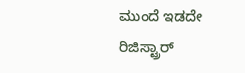ಮುಂದೆ ಇಡದೇ ರಿಜಿಸ್ಟ್ರಾರ್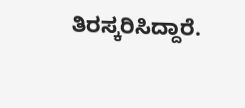ತಿರಸ್ಕರಿಸಿದ್ದಾರೆ.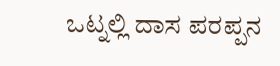ಒಟ್ನಲ್ಲಿ ದಾಸ ಪರಪ್ಪನ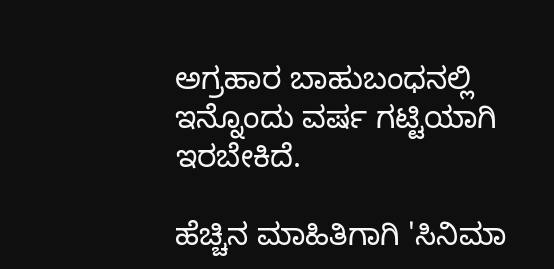ಅಗ್ರಹಾರ ಬಾಹುಬಂಧನಲ್ಲಿ ಇನ್ನೊಂದು ವರ್ಷ ಗಟ್ಟಿಯಾಗಿ ಇರಬೇಕಿದೆ.

ಹೆಚ್ಚಿನ ಮಾಹಿತಿಗಾಗಿ 'ಸಿನಿಮಾ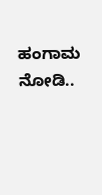ಹಂಗಾಮ ನೋಡಿ..